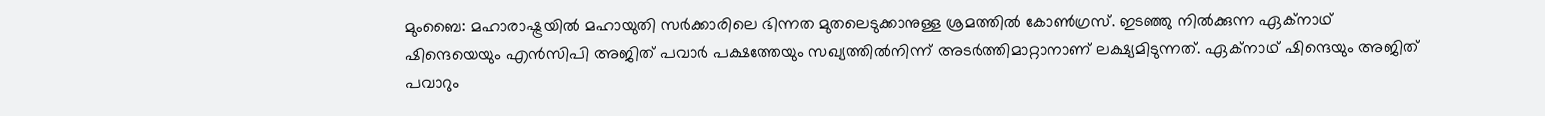മുംബൈ: മഹാരാഷ്ട്രയില്‍ മഹായുതി സര്‍ക്കാരിലെ ഭിന്നത മുതലെടുക്കാനുള്ള ശ്രമത്തില്‍ കോണ്‍ഗ്രസ്. ഇടഞ്ഞു നില്‍ക്കുന്ന ഏക്‌നാഥ് ഷിന്ദെയെയും എന്‍സിപി അജിത് പവാര്‍ പക്ഷത്തേയും സഖ്യത്തില്‍നിന്ന് അടര്‍ത്തിമാറ്റാനാണ് ലക്ഷ്യമിടുന്നത്. ഏക്‌നാഥ് ഷിന്ദെയും അജിത് പവാറും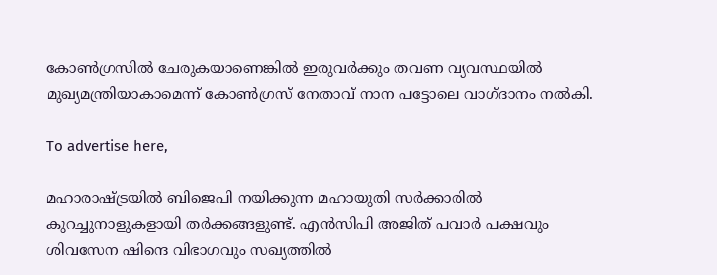കോണ്‍ഗ്രസില്‍ ചേരുകയാണെങ്കില്‍ ഇരുവര്‍ക്കും തവണ വ്യവസ്ഥയില്‍ മുഖ്യമന്ത്രിയാകാമെന്ന് കോണ്‍ഗ്രസ് നേതാവ് നാന പട്ടോലെ വാഗ്ദാനം നല്‍കി.

To advertise here,

മഹാരാഷ്ട്രയില്‍ ബിജെപി നയിക്കുന്ന മഹായുതി സര്‍ക്കാരില്‍ കുറച്ചുനാളുകളായി തര്‍ക്കങ്ങളുണ്ട്. എന്‍സിപി അജിത് പവാര്‍ പക്ഷവും ശിവസേന ഷിന്ദെ വിഭാഗവും സഖ്യത്തില്‍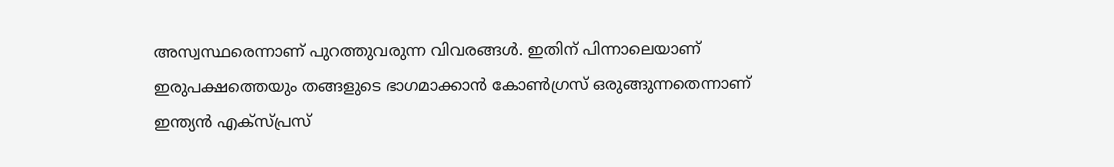അസ്വസ്ഥരെന്നാണ് പുറത്തുവരുന്ന വിവരങ്ങള്‍. ഇതിന് പിന്നാലെയാണ് ഇരുപക്ഷത്തെയും തങ്ങളുടെ ഭാഗമാക്കാന്‍ കോണ്‍ഗ്രസ് ഒരുങ്ങുന്നതെന്നാണ് ഇന്ത്യന്‍ എക്‌സ്പ്രസ്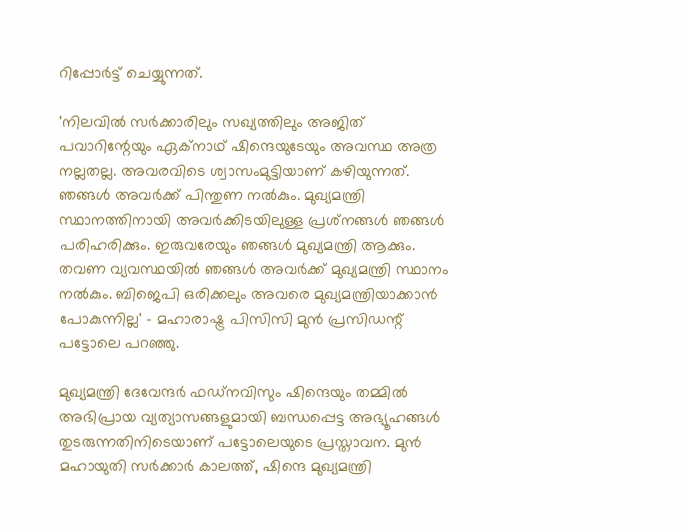റിപ്പോര്‍ട്ട് ചെയ്യുന്നത്.

'നിലവില്‍ സര്‍ക്കാരിലും സഖ്യത്തിലും അജിത് പവാറിന്റേയും ഏക്‌നാഥ് ഷിന്ദെയുടേയും അവസ്ഥ അത്ര നല്ലതല്ല. അവരവിടെ ശ്വാസംമുട്ടിയാണ് കഴിയുന്നത്. ഞങ്ങള്‍ അവര്‍ക്ക് പിന്തുണ നല്‍കും. മുഖ്യമന്ത്രി സ്ഥാനത്തിനായി അവര്‍ക്കിടയിലുള്ള പ്രശ്‌നങ്ങള്‍ ഞങ്ങള്‍ പരിഹരിക്കും. ഇരുവരേയും ഞങ്ങള്‍ മുഖ്യമന്ത്രി ആക്കും. തവണ വ്യവസ്ഥയില്‍ ഞങ്ങള്‍ അവര്‍ക്ക് മുഖ്യമന്ത്രി സ്ഥാനം നല്‍കും. ബിജെപി ഒരിക്കലും അവരെ മുഖ്യമന്ത്രിയാക്കാന്‍ പോകുന്നില്ല' - മഹാരാഷ്ട്ര പിസിസി മുന്‍ പ്രസിഡന്റ് പട്ടോലെ പറഞ്ഞു.

മുഖ്യമന്ത്രി ദേവേന്ദര്‍ ഫഡ്‌നവിസും ഷിന്ദെയും തമ്മില്‍ അഭിപ്രായ വ്യത്യാസങ്ങളുമായി ബന്ധപ്പെട്ട അഭ്യൂഹങ്ങള്‍ തുടരുന്നതിനിടെയാണ് പട്ടോലെയുടെ പ്രസ്താവന. മുന്‍ മഹായുതി സര്‍ക്കാര്‍ കാലത്ത്, ഷിന്ദെ മുഖ്യമന്ത്രി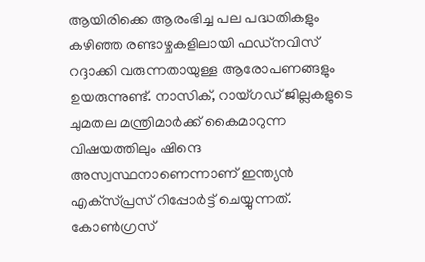ആയിരിക്കെ ആരംഭിച്ച പല പദ്ധതികളും കഴിഞ്ഞ രണ്ടാഴ്ചകളിലായി ഫഡ്‌നവിസ് റദ്ദാക്കി വരുന്നതായുള്ള ആരോപണങ്ങളും ഉയരുന്നുണ്ട്. നാസിക്, റായ്ഗഡ് ജില്ലകളുടെ ചുമതല മന്ത്രിമാര്‍ക്ക് കൈമാറുന്ന വിഷയത്തിലും ഷിന്ദെ അസ്വസ്ഥനാണെന്നാണ് ഇന്ത്യന്‍ എക്‌സ്പ്രസ് റിപ്പോര്‍ട്ട് ചെയ്യുന്നത്. കോണ്‍ഗ്രസ്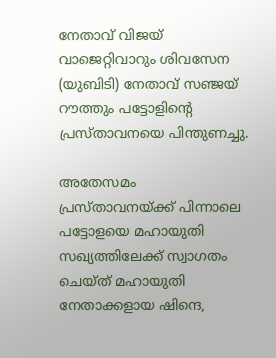നേതാവ് വിജയ് വാജെറ്റിവാറും ശിവസേന (യുബിടി) നേതാവ് സഞ്ജയ് റൗത്തും പട്ടോളിന്റെ പ്രസ്താവനയെ പിന്തുണച്ചു.

അതേസമം പ്രസ്താവനയ്ക്ക് പിന്നാലെ പട്ടോളയെ മഹായുതി സഖ്യത്തിലേക്ക് സ്വാഗതം ചെയ്ത് മഹായുതി നേതാക്കളായ ഷിന്ദെ,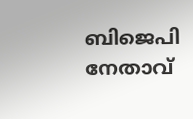ബിജെപി നേതാവ്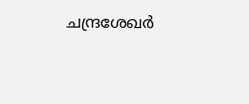ചന്ദ്രശേഖര്‍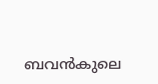ബവന്‍കുലെ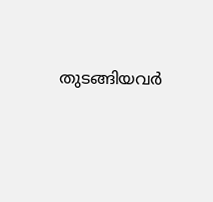തുടങ്ങിയവര്‍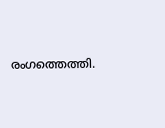രംഗത്തെത്തി.